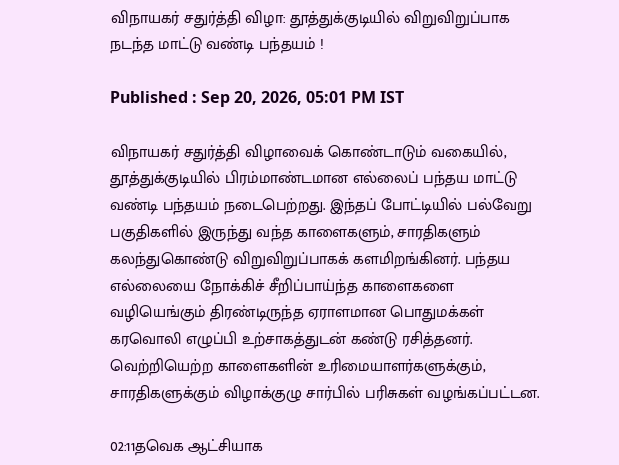விநாயகர் சதுர்த்தி விழா: தூத்துக்குடியில் விறுவிறுப்பாக நடந்த மாட்டு வண்டி பந்தயம் !

Published : Sep 20, 2026, 05:01 PM IST

விநாயகர் சதுர்த்தி விழாவைக் கொண்டாடும் வகையில், தூத்துக்குடியில் பிரம்மாண்டமான எல்லைப் பந்தய மாட்டு வண்டி பந்தயம் நடைபெற்றது. இந்தப் போட்டியில் பல்வேறு பகுதிகளில் இருந்து வந்த காளைகளும், சாரதிகளும் கலந்துகொண்டு விறுவிறுப்பாகக் களமிறங்கினர். பந்தய எல்லையை நோக்கிச் சீறிப்பாய்ந்த காளைகளை வழியெங்கும் திரண்டிருந்த ஏராளமான பொதுமக்கள் கரவொலி எழுப்பி உற்சாகத்துடன் கண்டு ரசித்தனர். வெற்றியெற்ற காளைகளின் உரிமையாளர்களுக்கும், சாரதிகளுக்கும் விழாக்குழு சார்பில் பரிசுகள் வழங்கப்பட்டன.

02:11தவெக ஆட்சியாக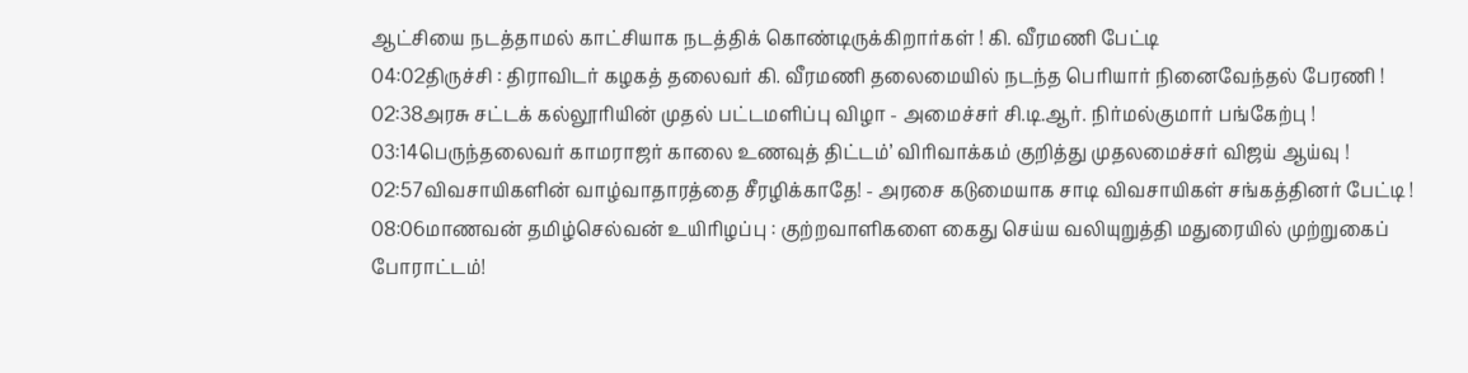ஆட்சியை நடத்தாமல் காட்சியாக நடத்திக் கொண்டிருக்கிறார்கள் ! கி. வீரமணி பேட்டி
04:02திருச்சி : திராவிடர் கழகத் தலைவர் கி. வீரமணி தலைமையில் நடந்த பெரியார் நினைவேந்தல் பேரணி !
02:38அரசு சட்டக் கல்லூரியின் முதல் பட்டமளிப்பு விழா - அமைச்சர் சி.டி.ஆர். நிர்மல்குமார் பங்கேற்பு !
03:14பெருந்தலைவர் காமராஜர் காலை உணவுத் திட்டம்’ விரிவாக்கம் குறித்து முதலமைச்சர் விஜய் ஆய்வு !
02:57விவசாயிகளின் வாழ்வாதாரத்தை சீரழிக்காதே! - அரசை கடுமையாக சாடி விவசாயிகள் சங்கத்தினர் பேட்டி !
08:06மாணவன் தமிழ்செல்வன் உயிரிழப்பு : குற்றவாளிகளை கைது செய்ய வலியுறுத்தி மதுரையில் முற்றுகைப் போராட்டம்!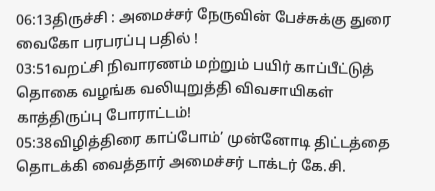06:13திருச்சி : அமைச்சர் நேருவின் பேச்சுக்கு துரை வைகோ பரபரப்பு பதில் !
03:51வறட்சி நிவாரணம் மற்றும் பயிர் காப்பீட்டுத் தொகை வழங்க வலியுறுத்தி விவசாயிகள் காத்திருப்பு போராட்டம்!
05:38விழித்திரை காப்போம்’ முன்னோடி திட்டத்தை தொடக்கி வைத்தார் அமைச்சர் டாக்டர் கே.சி.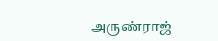அருண்ராஜ்